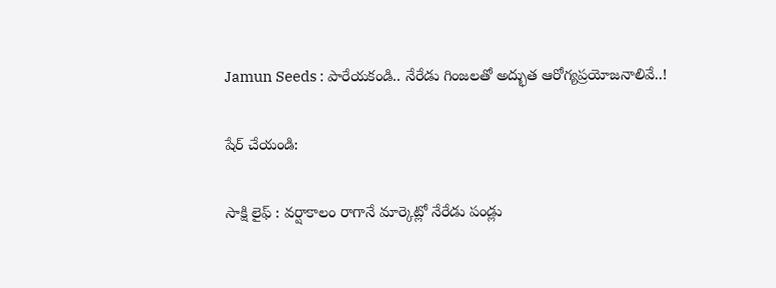Jamun Seeds : పారేయకండి.. నేరేడు గింజలతో అద్భుత ఆరోగ్యప్రయోజనాలివే..!

షేర్ చేయండి:

సాక్షి లైఫ్ : వర్షాకాలం రాగానే మార్కెట్లో నేరేడు పండ్లు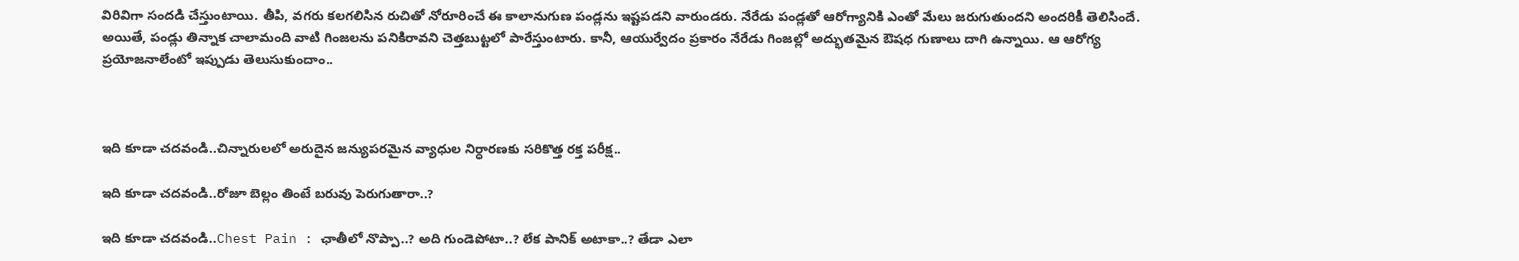విరివిగా సందడి చేస్తుంటాయి. తీపి, వగరు కలగలిసిన రుచితో నోరూరించే ఈ కాలానుగుణ పండ్లను ఇష్టపడని వారుండరు. నేరేడు పండ్లతో ఆరోగ్యానికి ఎంతో మేలు జరుగుతుందని అందరికీ తెలిసిందే. అయితే, పండ్లు తిన్నాక చాలామంది వాటి గింజలను పనికిరావని చెత్తబుట్టలో పారేస్తుంటారు. కానీ, ఆయుర్వేదం ప్రకారం నేరేడు గింజల్లో అద్భుతమైన ఔషధ గుణాలు దాగి ఉన్నాయి. ఆ ఆరోగ్య ప్రయోజనాలేంటో ఇప్పుడు తెలుసుకుందాం..



ఇది కూడా చదవండి..చిన్నారులలో అరుదైన జన్యుపరమైన వ్యాధుల నిర్ధారణకు సరికొత్త రక్త పరీక్ష..

ఇది కూడా చదవండి..రోజూ బెల్లం తింటే బరువు పెరుగుతారా..?

ఇది కూడా చదవండి..Chest Pain : ఛాతీలో నొప్పా..? అది గుండెపోటా..? లేక పానిక్ అటాకా..? తేడా ఎలా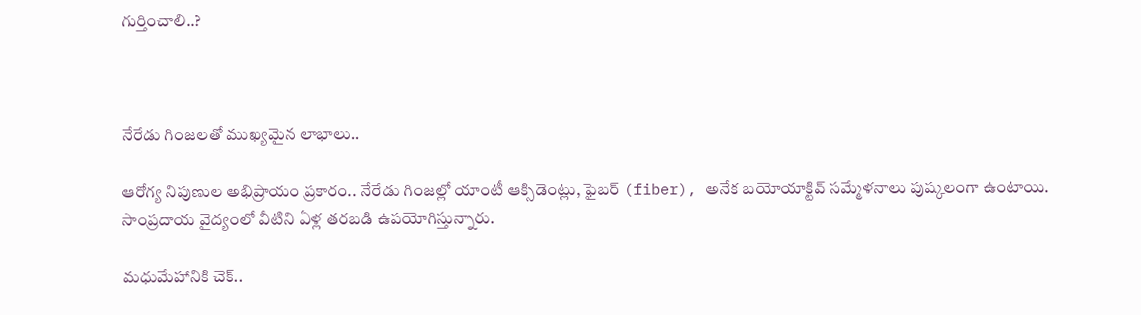గుర్తించాలి..?



నేరేడు గింజలతో ముఖ్యమైన లాభాలు..

ఆరోగ్య నిపుణుల అభిప్రాయం ప్రకారం.. నేరేడు గింజల్లో యాంటీ ఆక్సిడెంట్లు, ఫైబర్ (fiber), అనేక బయోయాక్టివ్ సమ్మేళనాలు పుష్కలంగా ఉంటాయి. సాంప్రదాయ వైద్యంలో వీటిని ఏళ్ల తరబడి ఉపయోగిస్తున్నారు.

మధుమేహానికి చెక్..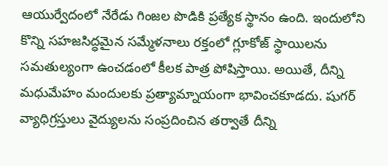ఆయుర్వేదంలో నేరేడు గింజల పొడికి ప్రత్యేక స్థానం ఉంది. ఇందులోని కొన్ని సహజసిద్ధమైన సమ్మేళనాలు రక్తంలో గ్లూకోజ్ స్థాయిలను సమతుల్యంగా ఉంచడంలో కీలక పాత్ర పోషిస్తాయి. అయితే, దీన్ని మధుమేహం మందులకు ప్రత్యామ్నాయంగా భావించకూడదు. షుగర్ వ్యాధిగ్రస్తులు వైద్యులను సంప్రదించిన తర్వాతే దీన్ని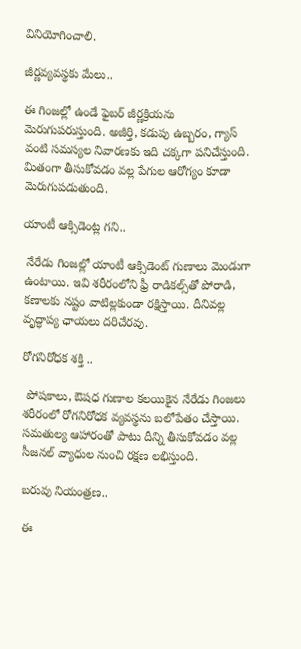వినియోగించాలి.

జీర్ణవ్యవస్థకు మేలు..

ఈ గింజల్లో ఉండే ఫైబర్ జీర్ణక్రియను మెరుగుపరుస్తుంది. అజీర్తి, కడుపు ఉబ్బరం, గ్యాస్ వంటి సమస్యల నివారణకు ఇది చక్కగా పనిచేస్తుంది. మితంగా తీసుకోవడం వల్ల పేగుల ఆరోగ్యం కూడా మెరుగుపడుతుంది.

యాంటీ ఆక్సిడెంట్ల గని..

 నేరేడు గింజల్లో యాంటీ ఆక్సిడెంట్ గుణాలు మెండుగా ఉంటాయి. ఇవి శరీరంలోని ఫ్రీ రాడికల్స్‌తో పోరాడి, కణాలకు నష్టం వాటిల్లకుండా రక్షిస్తాయి. దీనివల్ల వృద్ధాప్య ఛాయలు దరిచేరవు.

రోగనిరోధక శక్తి ..

 పోషకాలు, ఔషధ గుణాల కలయికైన నేరేడు గింజలు శరీరంలో రోగనిరోధక వ్యవస్థను బలోపేతం చేస్తాయి. సమతుల్య ఆహారంతో పాటు దీన్ని తీసుకోవడం వల్ల సీజనల్ వ్యాధుల నుంచి రక్షణ లభిస్తుంది.

బరువు నియంత్రణ..

ఈ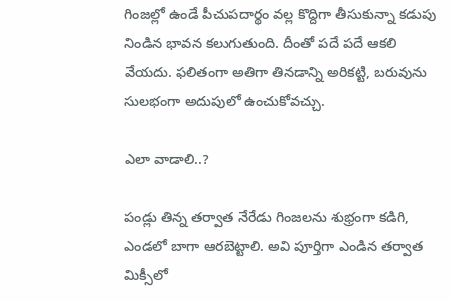గింజల్లో ఉండే పీచుపదార్థం వల్ల కొద్దిగా తీసుకున్నా కడుపు నిండిన భావన కలుగుతుంది. దీంతో పదే పదే ఆకలి వేయదు. ఫలితంగా అతిగా తినడాన్ని అరికట్టి, బరువును సులభంగా అదుపులో ఉంచుకోవచ్చు.

ఎలా వాడాలి..?

పండ్లు తిన్న తర్వాత నేరేడు గింజలను శుభ్రంగా కడిగి, ఎండలో బాగా ఆరబెట్టాలి. అవి పూర్తిగా ఎండిన తర్వాత మిక్సీలో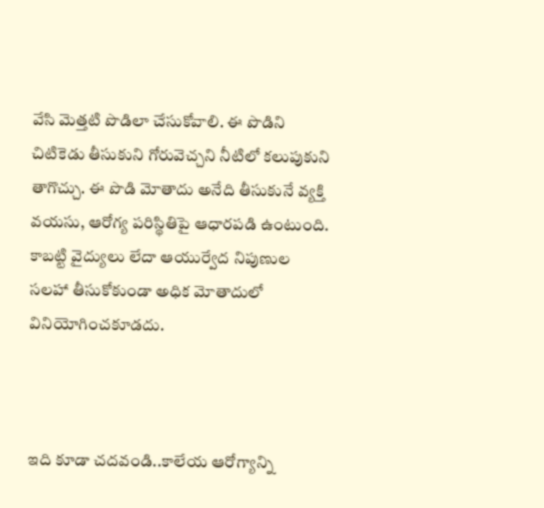వేసి మెత్తటి పొడిలా చేసుకోవాలి. ఈ పొడిని చిటికెడు తీసుకుని గోరువెచ్చని నీటిలో కలుపుకుని తాగొచ్చు. ఈ పొడి మోతాదు అనేది తీసుకునే వ్యక్తి వయసు, ఆరోగ్య పరిస్థితిపై ఆధారపడి ఉంటుంది. కాబట్టి వైద్యులు లేదా ఆయుర్వేద నిపుణుల సలహా తీసుకోకుండా అధిక మోతాదులో వినియోగించకూడదు.



ఇది కూడా చదవండి..కాలేయ ఆరోగ్యాన్ని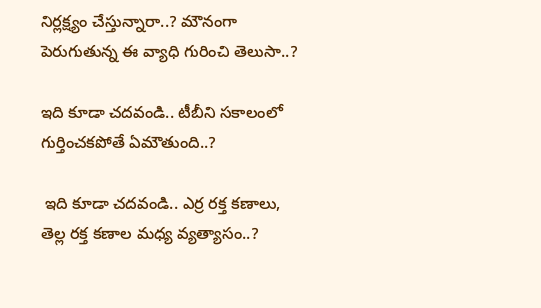నిర్లక్ష్యం చేస్తున్నారా..? మౌనంగా పెరుగుతున్న ఈ వ్యాధి గురించి తెలుసా..?

ఇది కూడా చదవండి.. టీబీని సకాలంలో గుర్తించకపోతే ఏమౌతుంది..?

 ఇది కూడా చదవండి.. ఎర్ర రక్త కణాలు, తెల్ల రక్త కణాల మధ్య వ్యత్యాసం..?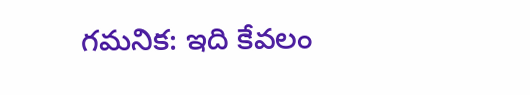గమనిక: ఇది కేవలం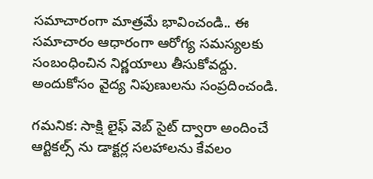సమాచారంగా మాత్రమే భావించండి.. ఈ సమాచారం ఆధారంగా ఆరోగ్య సమస్యలకు సంబంధించిన నిర్ణయాలు తీసుకోవద్దు. అందుకోసం వైద్య నిపుణులను సంప్రదించండి.

గమనిక: సాక్షి లైఫ్ వెబ్ సైట్ ద్వారా అందించే ఆర్టికల్స్ ను డాక్టర్ల సలహాలను కేవలం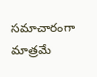సమాచారంగా మాత్రమే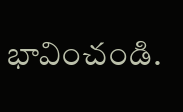భావించండి.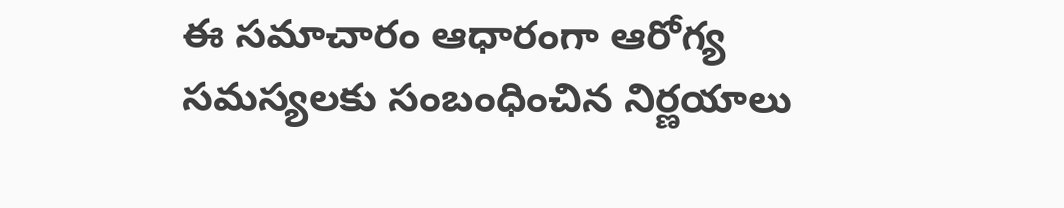ఈ సమాచారం ఆధారంగా ఆరోగ్య సమస్యలకు సంబంధించిన నిర్ణయాలు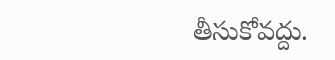తీసుకోవద్దు.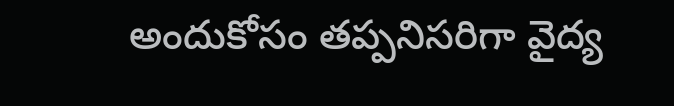అందుకోసం తప్పనిసరిగా వైద్య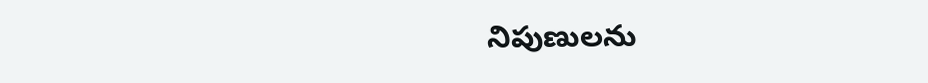నిపుణులను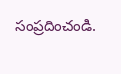సంప్రదించండి.